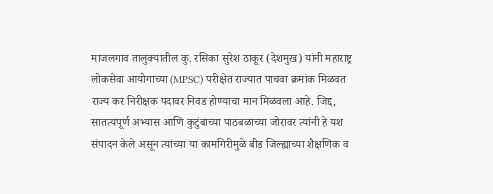माजलगाव तालुक्यातील कु. रसिका सुरेश ठाकूर (देशमुख) यांनी महाराष्ट्र लोकसेवा आयोगाच्या (MPSC) परीक्षेत राज्यात पाचवा क्रमांक मिळवत राज्य कर निरीक्षक पदावर निवड होण्याचा मान मिळवला आहे. जिद्द, सातत्यपूर्ण अभ्यास आणि कुटुंबाच्या पाठबळाच्या जोरावर त्यांनी हे यश संपादन केले असून त्यांच्या या कामगिरीमुळे बीड जिल्ह्याच्या शैक्षणिक व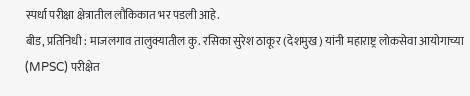स्पर्धा परीक्षा क्षेत्रातील लौकिकात भर पडली आहे.
बीड, प्रतिनिधी : माजलगाव तालुक्यातील कु. रसिका सुरेश ठाकूर (देशमुख) यांनी महाराष्ट्र लोकसेवा आयोगाच्या (MPSC) परीक्षेत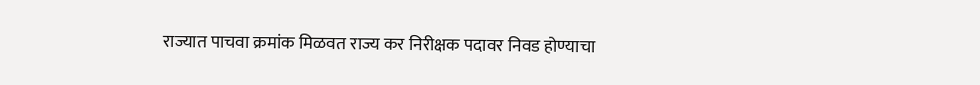राज्यात पाचवा क्रमांक मिळवत राज्य कर निरीक्षक पदावर निवड होण्याचा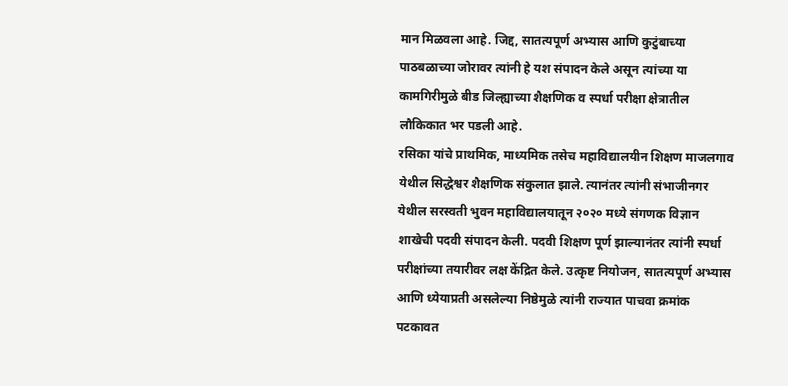मान मिळवला आहे. जिद्द, सातत्यपूर्ण अभ्यास आणि कुटुंबाच्या पाठबळाच्या जोरावर त्यांनी हे यश संपादन केले असून त्यांच्या या कामगिरीमुळे बीड जिल्ह्याच्या शैक्षणिक व स्पर्धा परीक्षा क्षेत्रातील लौकिकात भर पडली आहे.
रसिका यांचे प्राथमिक, माध्यमिक तसेच महाविद्यालयीन शिक्षण माजलगाव येथील सिद्धेश्वर शैक्षणिक संकुलात झाले. त्यानंतर त्यांनी संभाजीनगर येथील सरस्वती भुवन महाविद्यालयातून २०२० मध्ये संगणक विज्ञान शाखेची पदवी संपादन केली. पदवी शिक्षण पूर्ण झाल्यानंतर त्यांनी स्पर्धा परीक्षांच्या तयारीवर लक्ष केंद्रित केले. उत्कृष्ट नियोजन, सातत्यपूर्ण अभ्यास आणि ध्येयाप्रती असलेल्या निष्ठेमुळे त्यांनी राज्यात पाचवा क्रमांक पटकावत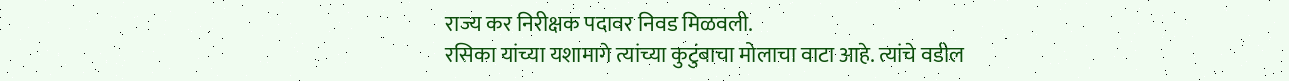राज्य कर निरीक्षक पदावर निवड मिळवली.
रसिका यांच्या यशामागे त्यांच्या कुटुंबाचा मोलाचा वाटा आहे. त्यांचे वडील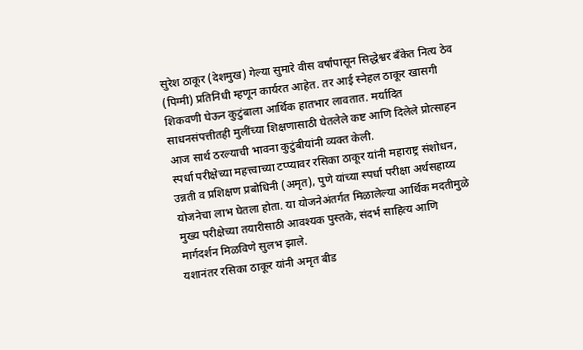सुरेश ठाकूर (देशमुख) गेल्या सुमारे वीस वर्षांपासून सिद्धेश्वर बँकेत नित्य ठेव (पिग्मी) प्रतिनिधी म्हणून कार्यरत आहेत. तर आई स्नेहल ठाकूर खासगी शिकवणी घेऊन कुटुंबाला आर्थिक हातभार लावतात. मर्यादित साधनसंपत्तीतही मुलींच्या शिक्षणासाठी घेतलेले कष्ट आणि दिलेले प्रोत्साहन आज सार्थ ठरल्याची भावना कुटुंबीयांनी व्यक्त केली.
स्पर्धा परीक्षेच्या महत्त्वाच्या टप्प्यावर रसिका ठाकूर यांनी महाराष्ट्र संशोधन, उन्नती व प्रशिक्षण प्रबोधिनी (अमृत), पुणे यांच्या स्पर्धा परीक्षा अर्थसहाय्य योजनेचा लाभ घेतला होता. या योजनेअंतर्गत मिळालेल्या आर्थिक मदतीमुळे मुख्य परीक्षेच्या तयारीसाठी आवश्यक पुस्तके, संदर्भ साहित्य आणि मार्गदर्शन मिळविणे सुलभ झाले.
यशानंतर रसिका ठाकूर यांनी अमृत बीड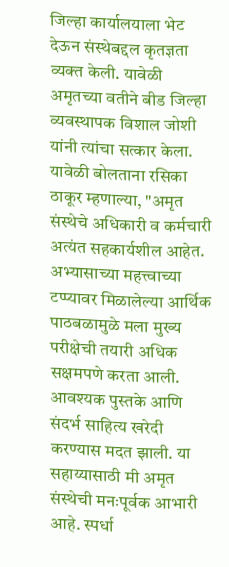जिल्हा कार्यालयाला भेट देऊन संस्थेबद्दल कृतज्ञता व्यक्त केली. यावेळी अमृतच्या वतीने बीड जिल्हा व्यवस्थापक विशाल जोशी यांनी त्यांचा सत्कार केला.
यावेळी बोलताना रसिका ठाकूर म्हणाल्या, "अमृत संस्थेचे अधिकारी व कर्मचारी अत्यंत सहकार्यशील आहेत. अभ्यासाच्या महत्त्वाच्या टप्प्यावर मिळालेल्या आर्थिक पाठबळामुळे मला मुख्य परीक्षेची तयारी अधिक सक्षमपणे करता आली. आवश्यक पुस्तके आणि संदर्भ साहित्य खरेदी करण्यास मदत झाली. या सहाय्यासाठी मी अमृत संस्थेची मनःपूर्वक आभारी आहे. स्पर्धा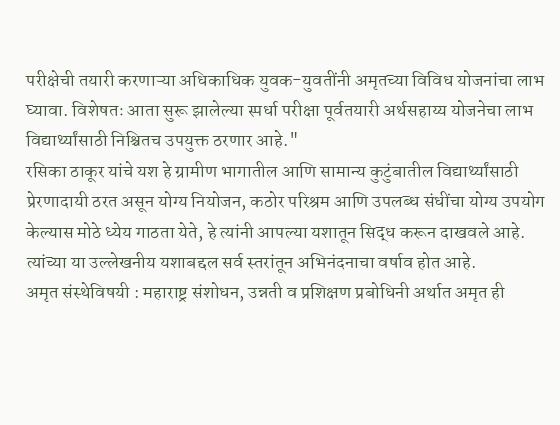परीक्षेची तयारी करणाऱ्या अधिकाधिक युवक-युवतींनी अमृतच्या विविध योजनांचा लाभ घ्यावा. विशेषतः आता सुरू झालेल्या स्पर्धा परीक्षा पूर्वतयारी अर्थसहाय्य योजनेचा लाभ विद्यार्थ्यांसाठी निश्चितच उपयुक्त ठरणार आहे."
रसिका ठाकूर यांचे यश हे ग्रामीण भागातील आणि सामान्य कुटुंबातील विद्यार्थ्यांसाठी प्रेरणादायी ठरत असून योग्य नियोजन, कठोर परिश्रम आणि उपलब्ध संधींचा योग्य उपयोग केल्यास मोठे ध्येय गाठता येते, हे त्यांनी आपल्या यशातून सिद्ध करून दाखवले आहे. त्यांच्या या उल्लेखनीय यशाबद्दल सर्व स्तरांतून अभिनंदनाचा वर्षाव होत आहे.
अमृत संस्थेविषयी : महाराष्ट्र संशोधन, उन्नती व प्रशिक्षण प्रबोधिनी अर्थात अमृत ही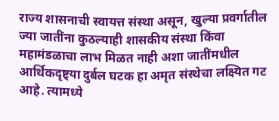राज्य शासनाची स्वायत्त संस्था असून, खुल्या प्रवर्गातील ज्या जातींना कुठल्याही शासकीय संस्था किंवा महामंडळाचा लाभ मिळत नाही अशा जातींमधील आर्थिकदृष्ट्या दुर्बल घटक हा अमृत संस्थेचा लक्ष्यित गट आहे. त्यामध्ये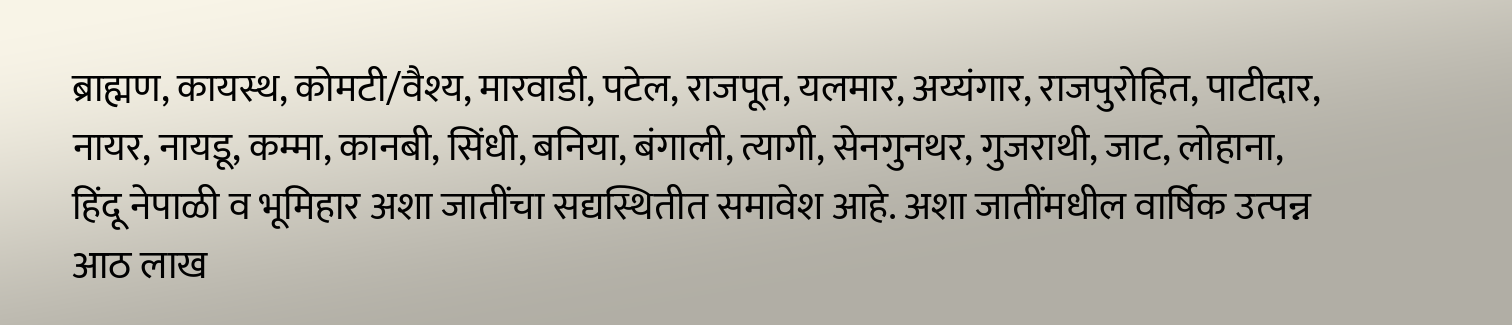ब्राह्मण, कायस्थ, कोमटी/वैश्य, मारवाडी, पटेल, राजपूत, यलमार, अय्यंगार, राजपुरोहित, पाटीदार, नायर, नायडू, कम्मा, कानबी, सिंधी, बनिया, बंगाली, त्यागी, सेनगुनथर, गुजराथी, जाट, लोहाना, हिंदू नेपाळी व भूमिहार अशा जातींचा सद्यस्थितीत समावेश आहे. अशा जातींमधील वार्षिक उत्पन्न आठ लाख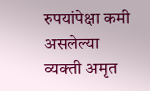रुपयांपेक्षा कमी असलेल्या व्यक्ती अमृत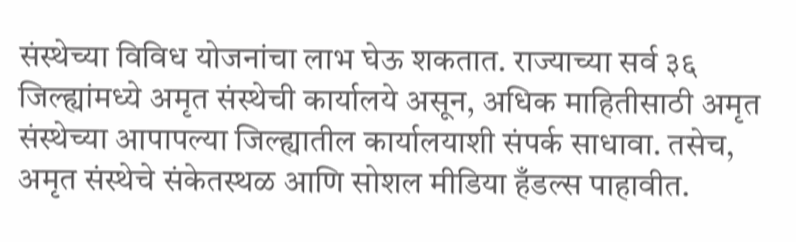संस्थेच्या विविध योजनांचा लाभ घेऊ शकतात. राज्याच्या सर्व ३६ जिल्ह्यांमध्ये अमृत संस्थेची कार्यालये असून, अधिक माहितीसाठी अमृत संस्थेच्या आपापल्या जिल्ह्यातील कार्यालयाशी संपर्क साधावा. तसेच, अमृत संस्थेचे संकेतस्थळ आणि सोशल मीडिया हँडल्स पाहावीत.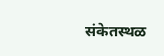संकेतस्थळ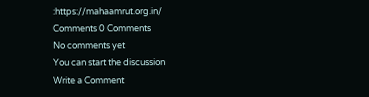:https://mahaamrut.org.in/
Comments 0 Comments
No comments yet
You can start the discussion
Write a Comment